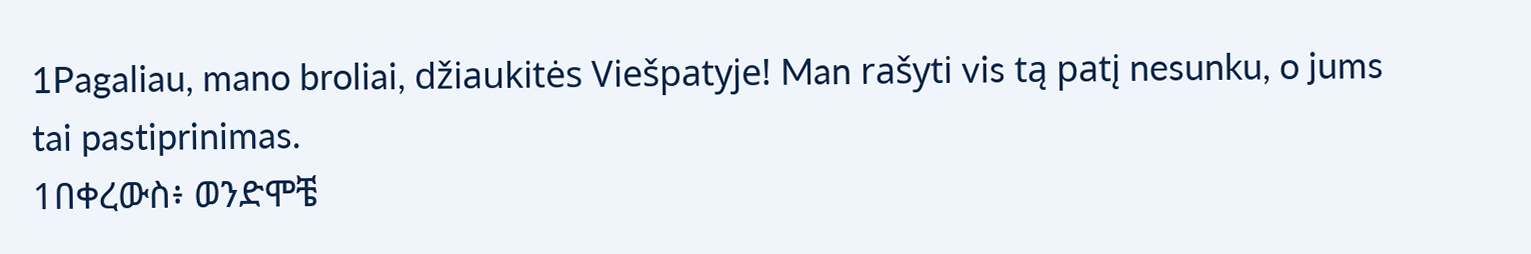1Pagaliau, mano broliai, džiaukitės Viešpatyje! Man rašyti vis tą patį nesunku, o jums tai pastiprinimas.
1በቀረውስ፥ ወንድሞቼ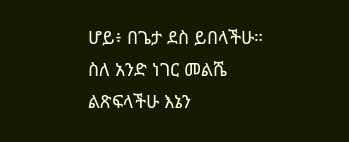ሆይ፥ በጌታ ደስ ይበላችሁ። ስለ አንድ ነገር መልሼ ልጽፍላችሁ እኔን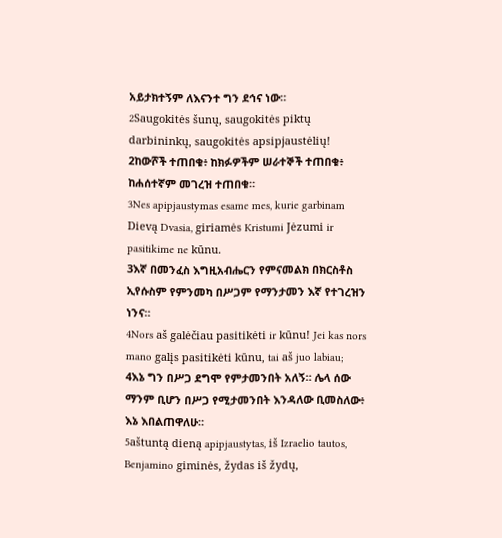አይታክተኝም ለእናንተ ግን ደኅና ነው።
2Saugokitės šunų, saugokitės piktų darbininkų, saugokitės apsipjaustėlių!
2ከውሾች ተጠበቁ፥ ከክፉዎችም ሠራተኞች ተጠበቁ፥ ከሐሰተኛም መገረዝ ተጠበቁ።
3Nes apipjaustymas esame mes, kurie garbinam Dievą Dvasia, giriamės Kristumi Jėzumi ir pasitikime ne kūnu.
3እኛ በመንፈስ እግዚአብሔርን የምናመልክ በክርስቶስ ኢየሱስም የምንመካ በሥጋም የማንታመን እኛ የተገረዝን ነንና።
4Nors aš galėčiau pasitikėti ir kūnu! Jei kas nors mano galįs pasitikėti kūnu, tai aš juo labiau;
4እኔ ግን በሥጋ ደግሞ የምታመንበት አለኝ። ሌላ ሰው ማንም ቢሆን በሥጋ የሚታመንበት እንዳለው ቢመስለው፥ እኔ እበልጠዋለሁ።
5aštuntą dieną apipjaustytas, iš Izraelio tautos, Benjamino giminės, žydas iš žydų,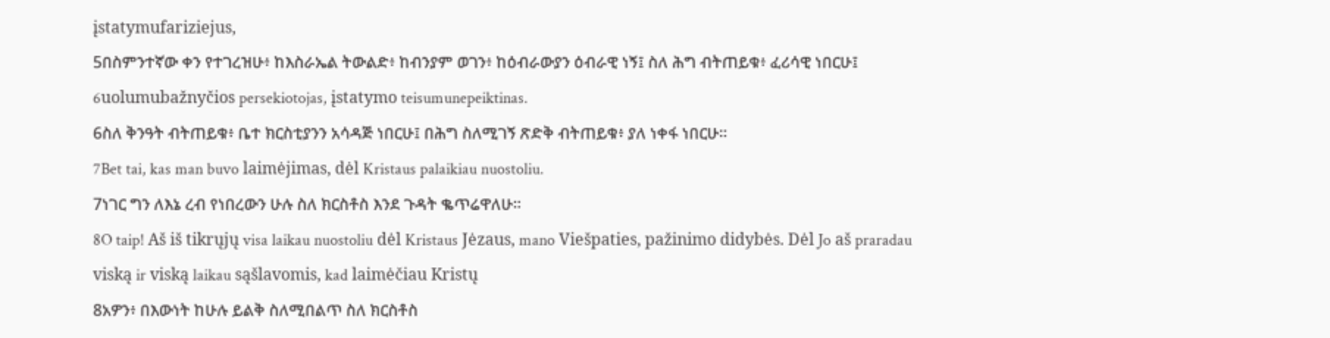įstatymufariziejus,
5በስምንተኛው ቀን የተገረዝሁ፥ ከእስራኤል ትውልድ፥ ከብንያም ወገን፥ ከዕብራውያን ዕብራዊ ነኝ፤ ስለ ሕግ ብትጠይቁ፥ ፈሪሳዊ ነበርሁ፤
6uolumubažnyčios persekiotojas, įstatymo teisumunepeiktinas.
6ስለ ቅንዓት ብትጠይቁ፥ ቤተ ክርስቲያንን አሳዳጅ ነበርሁ፤ በሕግ ስለሚገኝ ጽድቅ ብትጠይቁ፥ ያለ ነቀፋ ነበርሁ።
7Bet tai, kas man buvo laimėjimas, dėl Kristaus palaikiau nuostoliu.
7ነገር ግን ለእኔ ረብ የነበረውን ሁሉ ስለ ክርስቶስ እንደ ጉዳት ቈጥሬዋለሁ።
8O taip! Aš iš tikrųjų visa laikau nuostoliu dėl Kristaus Jėzaus, mano Viešpaties, pažinimo didybės. Dėl Jo aš praradau viską ir viską laikau sąšlavomis, kad laimėčiau Kristų
8አዎን፥ በእውነት ከሁሉ ይልቅ ስለሚበልጥ ስለ ክርስቶስ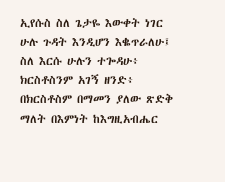ኢየሱስ ስለ ጌታዬ እውቀት ነገር ሁሉ ጉዳት እንዲሆን እቈጥራለሁ፤ ስለ እርሱ ሁሉን ተጐዳሁ፥ ክርስቶስንም አገኝ ዘንድ፥ በክርስቶስም በማመን ያለው ጽድቅ ማለት በእምነት ከእግዚአብሔር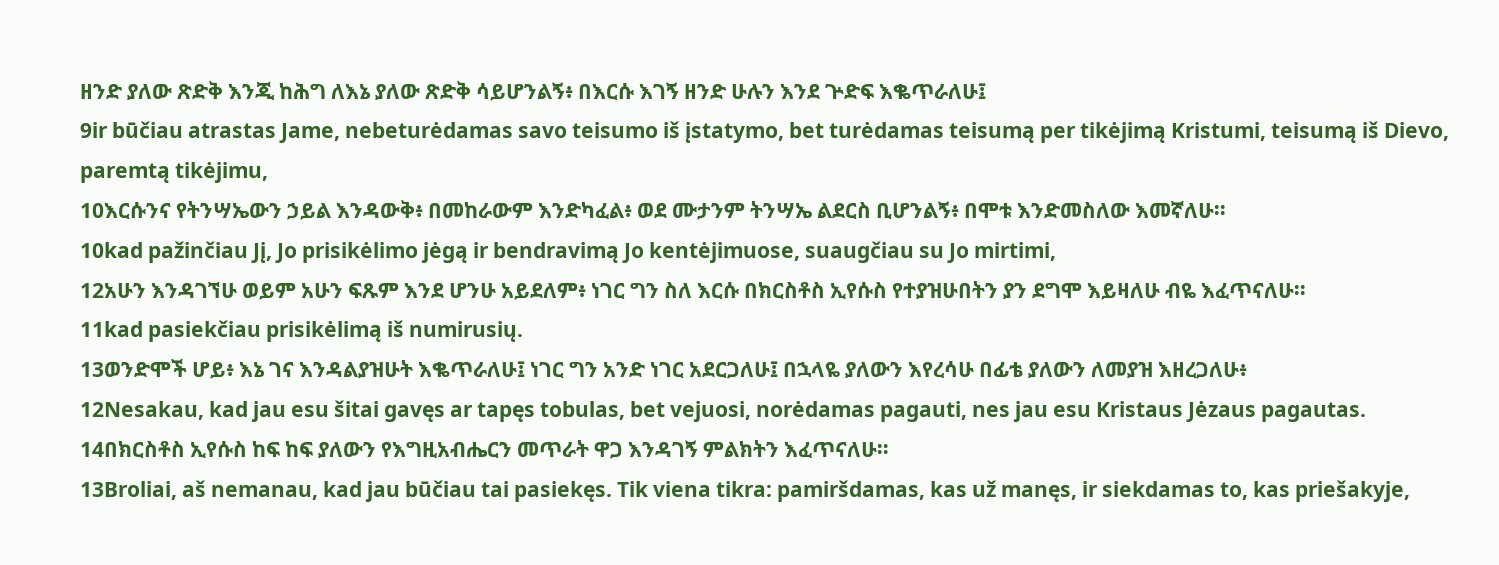ዘንድ ያለው ጽድቅ እንጂ ከሕግ ለእኔ ያለው ጽድቅ ሳይሆንልኝ፥ በእርሱ እገኝ ዘንድ ሁሉን እንደ ጕድፍ እቈጥራለሁ፤
9ir būčiau atrastas Jame, nebeturėdamas savo teisumo iš įstatymo, bet turėdamas teisumą per tikėjimą Kristumi, teisumą iš Dievo, paremtą tikėjimu,
10እርሱንና የትንሣኤውን ኃይል እንዳውቅ፥ በመከራውም እንድካፈል፥ ወደ ሙታንም ትንሣኤ ልደርስ ቢሆንልኝ፥ በሞቱ እንድመስለው እመኛለሁ።
10kad pažinčiau Jį, Jo prisikėlimo jėgą ir bendravimą Jo kentėjimuose, suaugčiau su Jo mirtimi,
12አሁን እንዳገኘሁ ወይም አሁን ፍጹም እንደ ሆንሁ አይደለም፥ ነገር ግን ስለ እርሱ በክርስቶስ ኢየሱስ የተያዝሁበትን ያን ደግሞ እይዛለሁ ብዬ እፈጥናለሁ።
11kad pasiekčiau prisikėlimą iš numirusių.
13ወንድሞች ሆይ፥ እኔ ገና እንዳልያዝሁት እቈጥራለሁ፤ ነገር ግን አንድ ነገር አደርጋለሁ፤ በኋላዬ ያለውን እየረሳሁ በፊቴ ያለውን ለመያዝ እዘረጋለሁ፥
12Nesakau, kad jau esu šitai gavęs ar tapęs tobulas, bet vejuosi, norėdamas pagauti, nes jau esu Kristaus Jėzaus pagautas.
14በክርስቶስ ኢየሱስ ከፍ ከፍ ያለውን የእግዚአብሔርን መጥራት ዋጋ እንዳገኝ ምልክትን እፈጥናለሁ።
13Broliai, aš nemanau, kad jau būčiau tai pasiekęs. Tik viena tikra: pamiršdamas, kas už manęs, ir siekdamas to, kas priešakyje,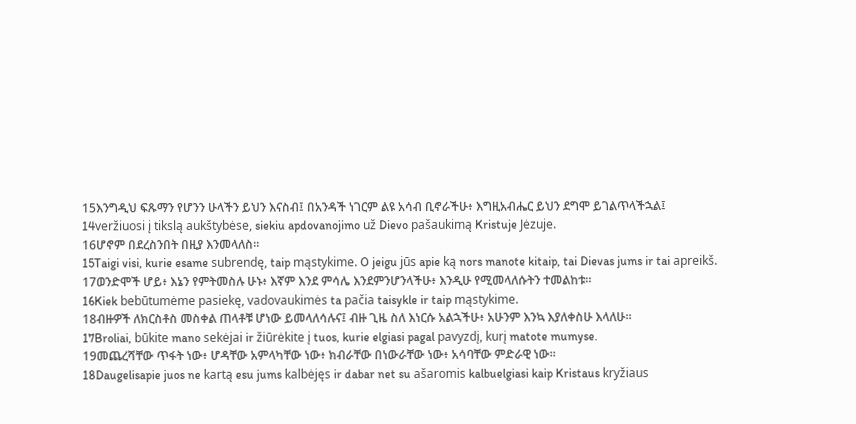15እንግዲህ ፍጹማን የሆንን ሁላችን ይህን እናስብ፤ በአንዳች ነገርም ልዩ አሳብ ቢኖራችሁ፥ እግዚአብሔር ይህን ደግሞ ይገልጥላችኋል፤
14veržiuosi į tikslą aukštybėse, siekiu apdovanojimo už Dievo pašaukimą Kristuje Jėzuje.
16ሆኖም በደረስንበት በዚያ እንመላለስ።
15Taigi visi, kurie esame subrendę, taip mąstykime. O jeigu jūs apie ką nors manote kitaip, tai Dievas jums ir tai apreikš.
17ወንድሞች ሆይ፥ እኔን የምትመስሉ ሁኑ፥ እኛም እንደ ምሳሌ እንደምንሆንላችሁ፥ እንዲሁ የሚመላለሱትን ተመልከቱ።
16Kiek bebūtumėme pasiekę, vadovaukimės ta pačia taisykle ir taip mąstykime.
18ብዙዎች ለክርስቶስ መስቀል ጠላቶቹ ሆነው ይመላለሳሉና፤ ብዙ ጊዜ ስለ እነርሱ አልኋችሁ፥ አሁንም እንኳ እያለቀስሁ እላለሁ።
17Broliai, būkite mano sekėjai ir žiūrėkite į tuos, kurie elgiasi pagal pavyzdį, kurį matote mumyse.
19መጨረሻቸው ጥፋት ነው፥ ሆዳቸው አምላካቸው ነው፥ ክብራቸው በነውራቸው ነው፥ አሳባቸው ምድራዊ ነው።
18Daugelisapie juos ne kartą esu jums kalbėjęs ir dabar net su ašaromis kalbuelgiasi kaip Kristaus kryžiaus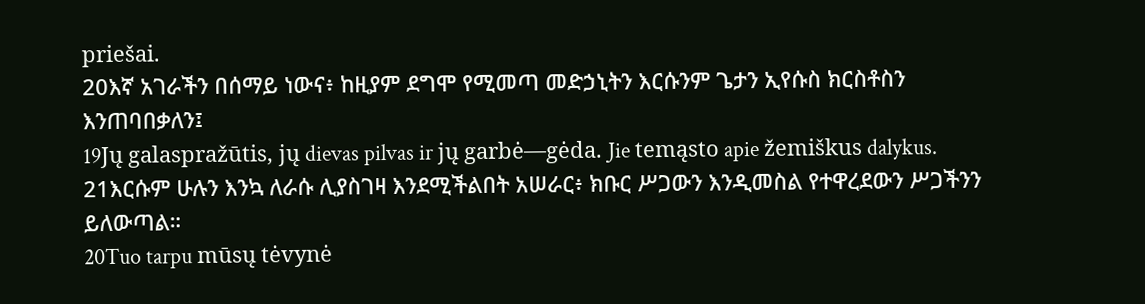priešai.
20እኛ አገራችን በሰማይ ነውና፥ ከዚያም ደግሞ የሚመጣ መድኃኒትን እርሱንም ጌታን ኢየሱስ ክርስቶስን እንጠባበቃለን፤
19Jų galaspražūtis, jų dievas pilvas ir jų garbė—gėda. Jie temąsto apie žemiškus dalykus.
21እርሱም ሁሉን እንኳ ለራሱ ሊያስገዛ እንደሚችልበት አሠራር፥ ክቡር ሥጋውን እንዲመስል የተዋረደውን ሥጋችንን ይለውጣል።
20Tuo tarpu mūsų tėvynė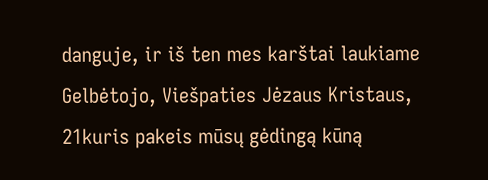danguje, ir iš ten mes karštai laukiame Gelbėtojo, Viešpaties Jėzaus Kristaus,
21kuris pakeis mūsų gėdingą kūną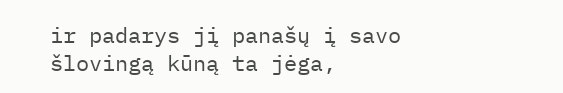ir padarys jį panašų į savo šlovingą kūną ta jėga,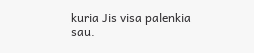kuria Jis visa palenkia sau.